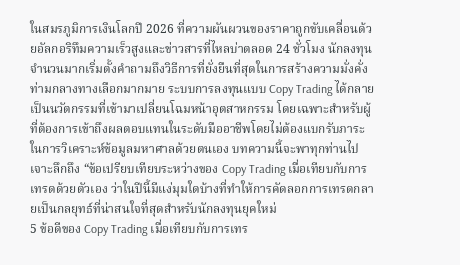ในสมรภูมิการเงินโลกปี 2026 ที่ความผันผวนของราคาถูกขับเคลื่อนด้วยอัลกอริทึมความเร็วสูงและข่าวสารที่ไหลบ่าตลอด 24 ชั่วโมง นักลงทุนจำนวนมากเริ่มตั้งคำถามถึงวิธีการที่ยั่งยืนที่สุดในการสร้างความมั่งคั่ง ท่ามกลางทางเลือกมากมาย ระบบการลงทุนแบบ Copy Trading ได้กลายเป็นนวัตกรรมที่เข้ามาเปลี่ยนโฉมหน้าอุตสาหกรรม โดยเฉพาะสำหรับผู้ที่ต้องการเข้าถึงผลตอบแทนในระดับมืออาชีพโดยไม่ต้องแบกรับภาระในการวิเคราะห์ข้อมูลมหาศาลด้วยตนเอง บทความนี้จะพาทุกท่านไปเจาะลึกถึง “ข้อเปรียบเทียบระหว่างของ Copy Trading เมื่อเทียบกับการเทรดด้วยตัวเอง ว่าในปีนี้มีแง่มุมใดบ้างที่ทำให้การคัดลอกการเทรดกลายเป็นกลยุทธ์ที่น่าสนใจที่สุดสำหรับนักลงทุนยุคใหม่
5 ข้อดีของ Copy Trading เมื่อเทียบกับการเทร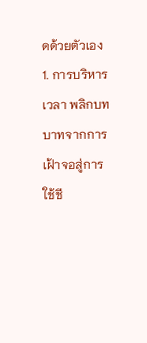ดด้วยตัวเอง
1. การบริหารเวลา พลิกบทบาทจากการเฝ้าจอสู่การใช้ชี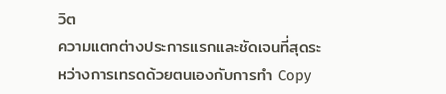วิต
ความแตกต่างประการแรกและชัดเจนที่สุดระหว่างการเทรดด้วยตนเองกับการทำ Copy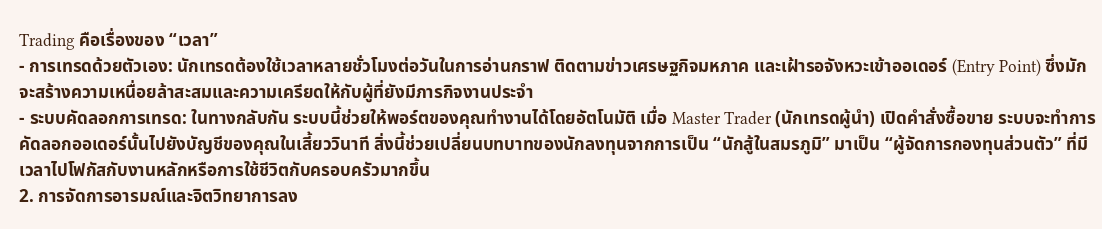Trading คือเรื่องของ “เวลา”
- การเทรดด้วยตัวเอง: นักเทรดต้องใช้เวลาหลายชั่วโมงต่อวันในการอ่านกราฟ ติดตามข่าวเศรษฐกิจมหภาค และเฝ้ารอจังหวะเข้าออเดอร์ (Entry Point) ซึ่งมักจะสร้างความเหนื่อยล้าสะสมและความเครียดให้กับผู้ที่ยังมีภารกิจงานประจำ
- ระบบคัดลอกการเทรด: ในทางกลับกัน ระบบนี้ช่วยให้พอร์ตของคุณทำงานได้โดยอัตโนมัติ เมื่อ Master Trader (นักเทรดผู้นำ) เปิดคำสั่งซื้อขาย ระบบจะทำการคัดลอกออเดอร์นั้นไปยังบัญชีของคุณในเสี้ยววินาที สิ่งนี้ช่วยเปลี่ยนบทบาทของนักลงทุนจากการเป็น “นักสู้ในสมรภูมิ” มาเป็น “ผู้จัดการกองทุนส่วนตัว” ที่มีเวลาไปโฟกัสกับงานหลักหรือการใช้ชีวิตกับครอบครัวมากขึ้น
2. การจัดการอารมณ์และจิตวิทยาการลง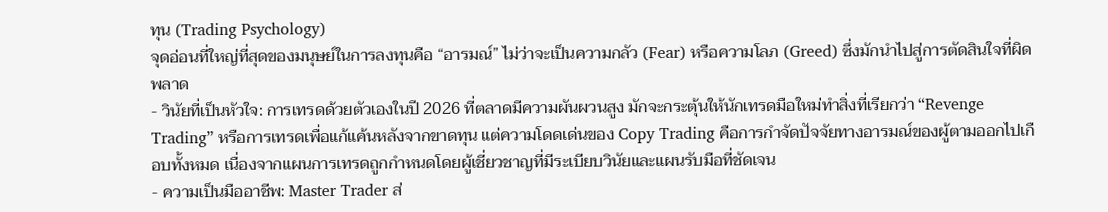ทุน (Trading Psychology)
จุดอ่อนที่ใหญ่ที่สุดของมนุษย์ในการลงทุนคือ “อารมณ์” ไม่ว่าจะเป็นความกลัว (Fear) หรือความโลภ (Greed) ซึ่งมักนำไปสู่การตัดสินใจที่ผิดพลาด
- วินัยที่เป็นหัวใจ: การเทรดด้วยตัวเองในปี 2026 ที่ตลาดมีความผันผวนสูง มักจะกระตุ้นให้นักเทรดมือใหม่ทำสิ่งที่เรียกว่า “Revenge Trading” หรือการเทรดเพื่อแก้แค้นหลังจากขาดทุน แต่ความโดดเด่นของ Copy Trading คือการกำจัดปัจจัยทางอารมณ์ของผู้ตามออกไปเกือบทั้งหมด เนื่องจากแผนการเทรดถูกกำหนดโดยผู้เชี่ยวชาญที่มีระเบียบวินัยและแผนรับมือที่ชัดเจน
- ความเป็นมืออาชีพ: Master Trader ส่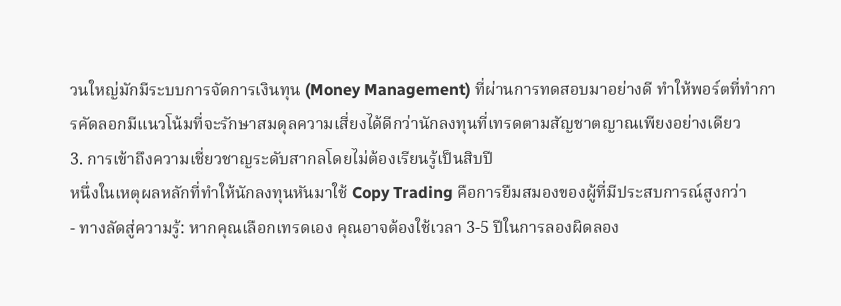วนใหญ่มักมีระบบการจัดการเงินทุน (Money Management) ที่ผ่านการทดสอบมาอย่างดี ทำให้พอร์ตที่ทำการคัดลอกมีแนวโน้มที่จะรักษาสมดุลความเสี่ยงได้ดีกว่านักลงทุนที่เทรดตามสัญชาตญาณเพียงอย่างเดียว
3. การเข้าถึงความเชี่ยวชาญระดับสากลโดยไม่ต้องเรียนรู้เป็นสิบปี
หนึ่งในเหตุผลหลักที่ทำให้นักลงทุนหันมาใช้ Copy Trading คือการยืมสมองของผู้ที่มีประสบการณ์สูงกว่า
- ทางลัดสู่ความรู้: หากคุณเลือกเทรดเอง คุณอาจต้องใช้เวลา 3-5 ปีในการลองผิดลอง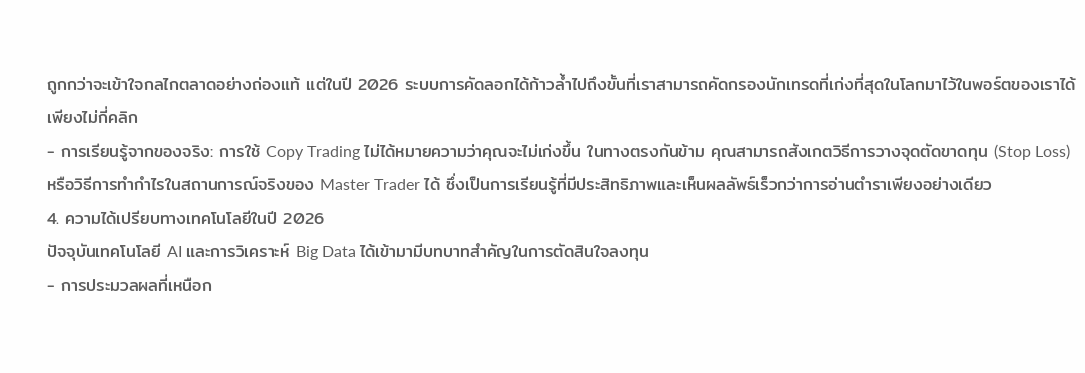ถูกกว่าจะเข้าใจกลไกตลาดอย่างถ่องแท้ แต่ในปี 2026 ระบบการคัดลอกได้ก้าวล้ำไปถึงขั้นที่เราสามารถคัดกรองนักเทรดที่เก่งที่สุดในโลกมาไว้ในพอร์ตของเราได้เพียงไม่กี่คลิก
- การเรียนรู้จากของจริง: การใช้ Copy Trading ไม่ได้หมายความว่าคุณจะไม่เก่งขึ้น ในทางตรงกันข้าม คุณสามารถสังเกตวิธีการวางจุดตัดขาดทุน (Stop Loss) หรือวิธีการทำกำไรในสถานการณ์จริงของ Master Trader ได้ ซึ่งเป็นการเรียนรู้ที่มีประสิทธิภาพและเห็นผลลัพธ์เร็วกว่าการอ่านตำราเพียงอย่างเดียว
4. ความได้เปรียบทางเทคโนโลยีในปี 2026
ปัจจุบันเทคโนโลยี AI และการวิเคราะห์ Big Data ได้เข้ามามีบทบาทสำคัญในการตัดสินใจลงทุน
- การประมวลผลที่เหนือก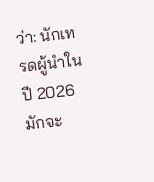ว่า: นักเทรดผู้นำในปี 2026 มักจะ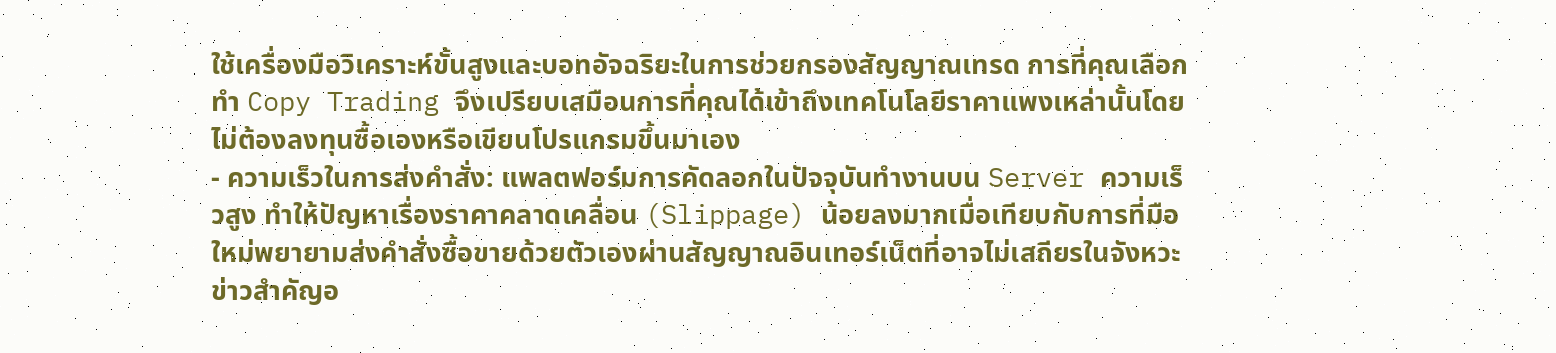ใช้เครื่องมือวิเคราะห์ขั้นสูงและบอทอัจฉริยะในการช่วยกรองสัญญาณเทรด การที่คุณเลือกทำ Copy Trading จึงเปรียบเสมือนการที่คุณได้เข้าถึงเทคโนโลยีราคาแพงเหล่านั้นโดยไม่ต้องลงทุนซื้อเองหรือเขียนโปรแกรมขึ้นมาเอง
- ความเร็วในการส่งคำสั่ง: แพลตฟอร์มการคัดลอกในปัจจุบันทำงานบน Server ความเร็วสูง ทำให้ปัญหาเรื่องราคาคลาดเคลื่อน (Slippage) น้อยลงมากเมื่อเทียบกับการที่มือใหม่พยายามส่งคำสั่งซื้อขายด้วยตัวเองผ่านสัญญาณอินเทอร์เน็ตที่อาจไม่เสถียรในจังหวะข่าวสำคัญอ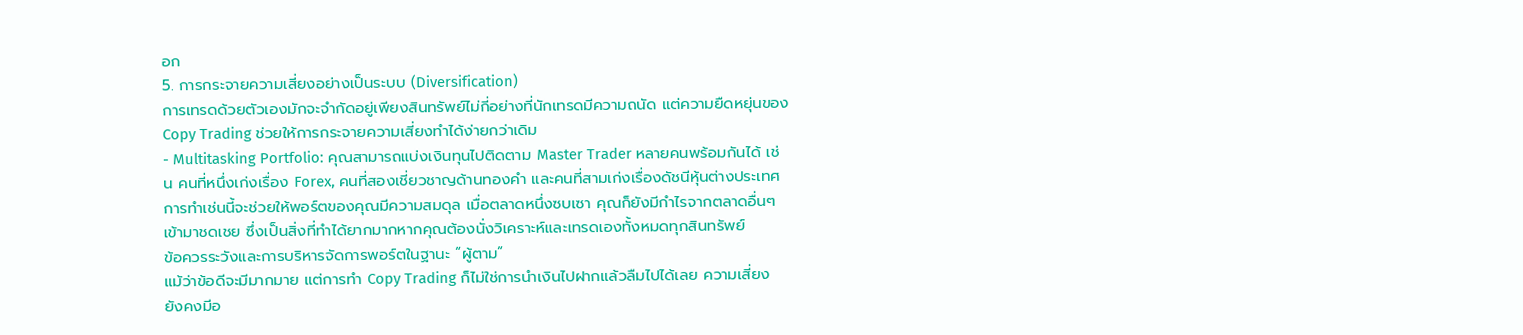อก
5. การกระจายความเสี่ยงอย่างเป็นระบบ (Diversification)
การเทรดด้วยตัวเองมักจะจำกัดอยู่เพียงสินทรัพย์ไม่กี่อย่างที่นักเทรดมีความถนัด แต่ความยืดหยุ่นของ Copy Trading ช่วยให้การกระจายความเสี่ยงทำได้ง่ายกว่าเดิม
- Multitasking Portfolio: คุณสามารถแบ่งเงินทุนไปติดตาม Master Trader หลายคนพร้อมกันได้ เช่น คนที่หนึ่งเก่งเรื่อง Forex, คนที่สองเชี่ยวชาญด้านทองคำ และคนที่สามเก่งเรื่องดัชนีหุ้นต่างประเทศ การทำเช่นนี้จะช่วยให้พอร์ตของคุณมีความสมดุล เมื่อตลาดหนึ่งซบเซา คุณก็ยังมีกำไรจากตลาดอื่นๆ เข้ามาชดเชย ซึ่งเป็นสิ่งที่ทำได้ยากมากหากคุณต้องนั่งวิเคราะห์และเทรดเองทั้งหมดทุกสินทรัพย์
ข้อควรระวังและการบริหารจัดการพอร์ตในฐานะ “ผู้ตาม”
แม้ว่าข้อดีจะมีมากมาย แต่การทำ Copy Trading ก็ไม่ใช่การนำเงินไปฝากแล้วลืมไปได้เลย ความเสี่ยงยังคงมีอ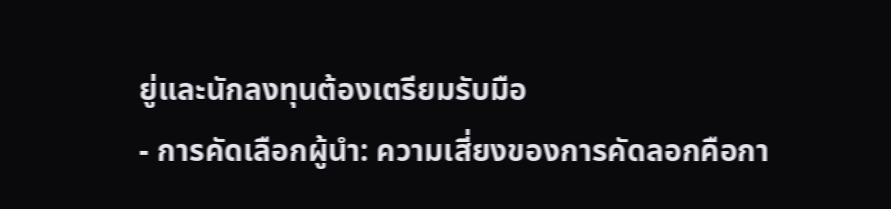ยู่และนักลงทุนต้องเตรียมรับมือ
- การคัดเลือกผู้นำ: ความเสี่ยงของการคัดลอกคือกา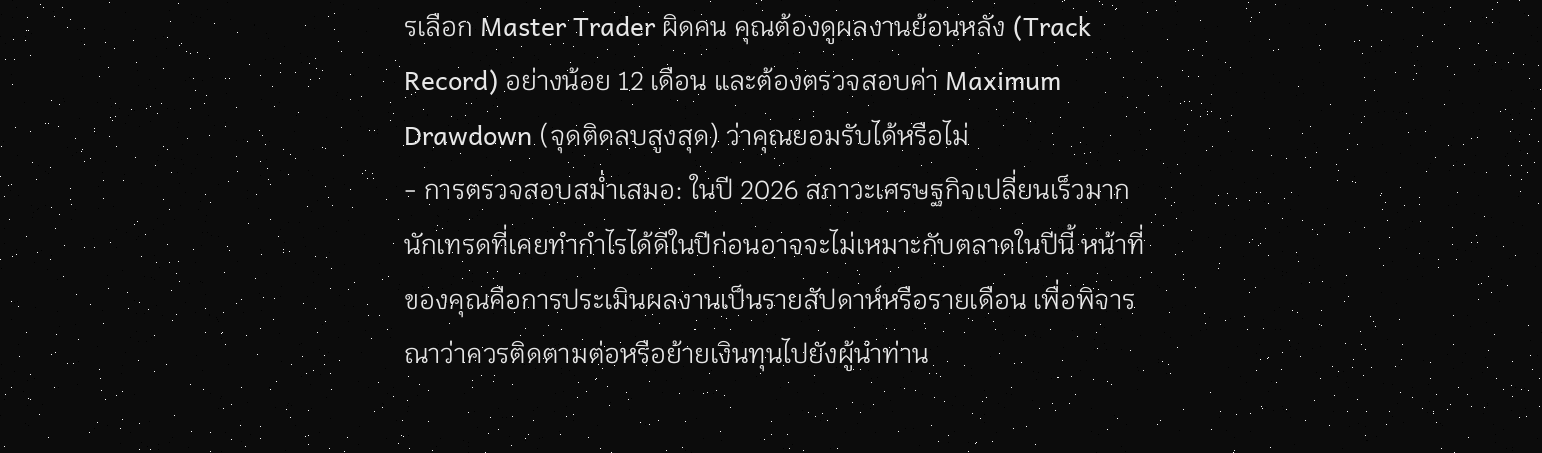รเลือก Master Trader ผิดคน คุณต้องดูผลงานย้อนหลัง (Track Record) อย่างน้อย 12 เดือน และต้องตรวจสอบค่า Maximum Drawdown (จุดติดลบสูงสุด) ว่าคุณยอมรับได้หรือไม่
- การตรวจสอบสม่ำเสมอ: ในปี 2026 สภาวะเศรษฐกิจเปลี่ยนเร็วมาก นักเทรดที่เคยทำกำไรได้ดีในปีก่อนอาจจะไม่เหมาะกับตลาดในปีนี้ หน้าที่ของคุณคือการประเมินผลงานเป็นรายสัปดาห์หรือรายเดือน เพื่อพิจารณาว่าควรติดตามต่อหรือย้ายเงินทุนไปยังผู้นำท่าน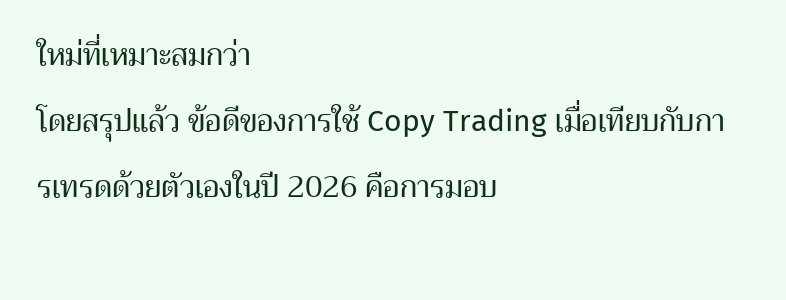ใหม่ที่เหมาะสมกว่า
โดยสรุปแล้ว ข้อดีของการใช้ Copy Trading เมื่อเทียบกับการเทรดด้วยตัวเองในปี 2026 คือการมอบ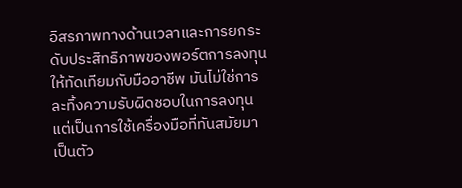อิสรภาพทางด้านเวลาและการยกระดับประสิทธิภาพของพอร์ตการลงทุนให้ทัดเทียมกับมืออาชีพ มันไม่ใช่การละทิ้งความรับผิดชอบในการลงทุน แต่เป็นการใช้เครื่องมือที่ทันสมัยมาเป็นตัว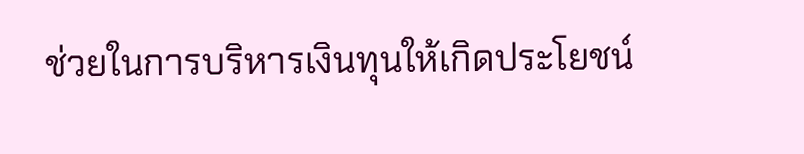ช่วยในการบริหารเงินทุนให้เกิดประโยชน์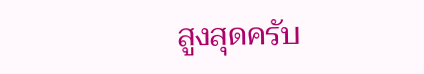สูงสุดครับ